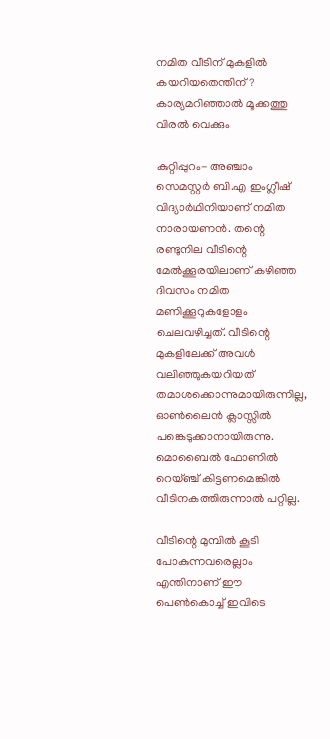നമിത വീടിന് മുകളില്‍ കയറിയതെന്തിന്? കാര്യമറിഞ്ഞാല്‍ മൂക്കത്തു വിരല്‍ വെക്കും

കുറ്റിപ്പുറം- അഞ്ചാം സെമസ്റ്റര്‍ ബി.എ ഇംഗ്ലീഷ് വിദ്യാര്‍ഥിനിയാണ് നമിത നാരായണന്‍. തന്റെ രണ്ടുനില വീടിന്റെ മേല്‍ക്കൂരയിലാണ് കഴിഞ്ഞ ദിവസം നമിത മണിക്കൂറുകളോളം ചെലവഴിച്ചത്. വീടിന്റെ മുകളിലേക്ക് അവള്‍ വലിഞ്ഞുകയറിയത് തമാശക്കൊന്നുമായിരുന്നില്ല, ഓണ്‍ലൈന്‍ ക്ലാസ്സില്‍ പങ്കെടുക്കാനായിരുന്നു. മൊബൈല്‍ ഫോണില്‍ റെയ്ഞ്ച് കിട്ടണമെങ്കില്‍ വീടിനകത്തിരുന്നാല്‍ പറ്റില്ല.

വീടിന്റെ മുമ്പില്‍ കൂടി പോകുന്നവരെല്ലാം എന്തിനാണ് ഈ പെണ്‍കൊച്ച് ഇവിടെ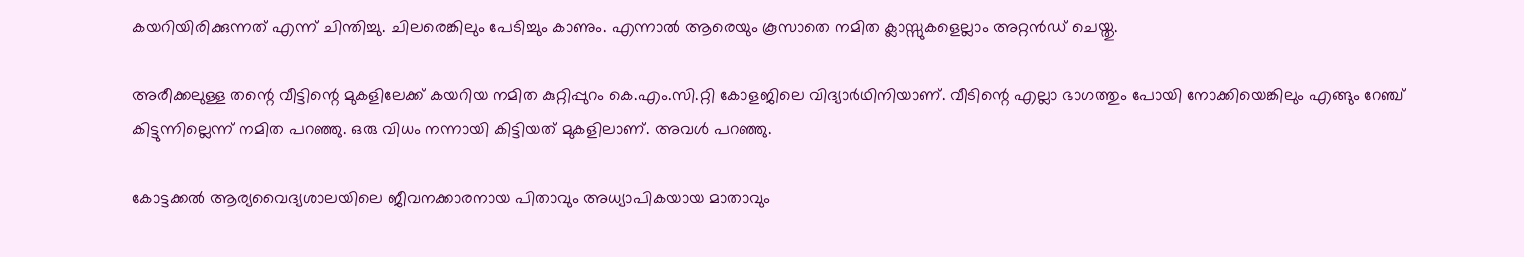കയറിയിരിക്കുന്നത് എന്ന് ചിന്തിച്ചു. ചിലരെങ്കിലും പേടിച്ചും കാണും. എന്നാല്‍ ആരെയും കൂസാതെ നമിത ക്ലാസ്സുകളെല്ലാം അറ്റന്‍ഡ് ചെയ്തു.

അരീക്കലുള്ള തന്റെ വീട്ടിന്റെ മുകളിലേക്ക് കയറിയ നമിത കുറ്റിപ്പുറം കെ.എം.സി.റ്റി കോളജിലെ വിദ്യാര്‍ഥിനിയാണ്. വീടിന്റെ എല്ലാ ഭാഗത്തും പോയി നോക്കിയെങ്കിലും എങ്ങും റേഞ്ച് കിട്ടുന്നില്ലെന്ന് നമിത പറഞ്ഞു. ഒരു വിധം നന്നായി കിട്ടിയത് മുകളിലാണ്. അവള്‍ പറഞ്ഞു.

കോട്ടക്കല്‍ ആര്യവൈദ്യശാലയിലെ ജീവനക്കാരനായ പിതാവും അധ്യാപികയായ മാതാവും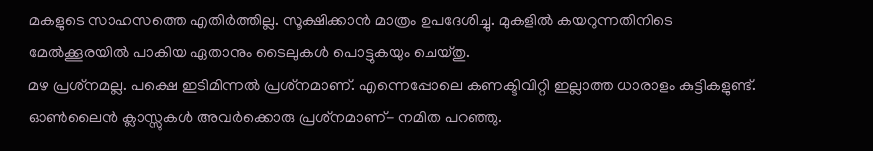മകളുടെ സാഹസത്തെ എതിര്‍ത്തില്ല. സൂക്ഷിക്കാന്‍ മാത്രം ഉപദേശിച്ചു. മുകളില്‍ കയറുന്നതിനിടെ മേല്‍ക്കൂരയില്‍ പാകിയ ഏതാനും ടൈലുകള്‍ പൊട്ടുകയും ചെയ്തു.
മഴ പ്രശ്‌നമല്ല. പക്ഷെ ഇടിമിന്നല്‍ പ്രശ്‌നമാണ്. എന്നെപ്പോലെ കണക്ടിവിറ്റി ഇല്ലാത്ത ധാരാളം കുട്ടികളുണ്ട്. ഓണ്‍ലൈന്‍ ക്ലാസ്സുകള്‍ അവര്‍ക്കൊരു പ്രശ്‌നമാണ്- നമിത പറഞ്ഞു.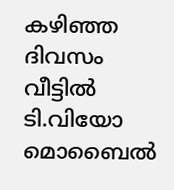കഴിഞ്ഞ ദിവസം വീട്ടില്‍ ടി.വിയോ മൊബൈല്‍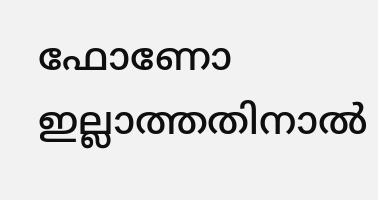ഫോണോ ഇല്ലാത്തതിനാല്‍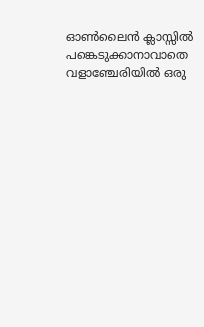ഓണ്‍ലൈന്‍ ക്ലാസ്സില്‍ പങ്കെടുക്കാനാവാതെ വളാഞ്ചേരിയില്‍ ഒരു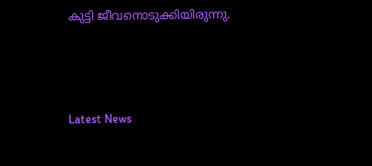കുട്ടി ജീവനൊടുക്കിയിരുന്നു.



Latest News